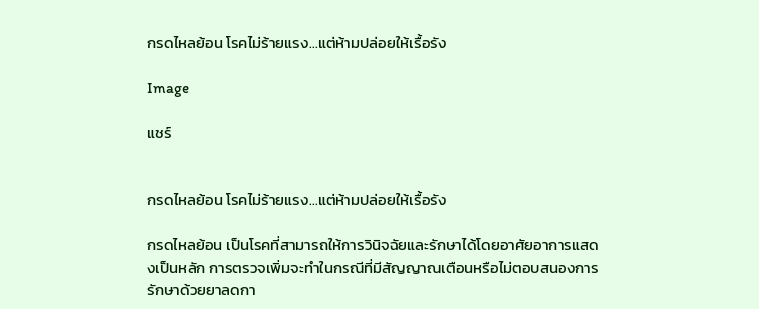กรดไหลย้อน โรคไม่ร้ายแรง...แต่ห้ามปล่อยให้เรื้อรัง

Image

แชร์


กรดไหลย้อน โรคไม่ร้ายแรง...แต่ห้ามปล่อยให้เรื้อรัง

กรดไหลย้อน เป็นโรคที่สามารถให้การวินิจฉัยและรักษาได้โดยอาศัยอาการแสดงเป็นหลัก การตรวจเพิ่มจะทำในกรณีที่มีสัญญาณเตือนหรือไม่ตอบสนองการรักษาด้วยยาลดกา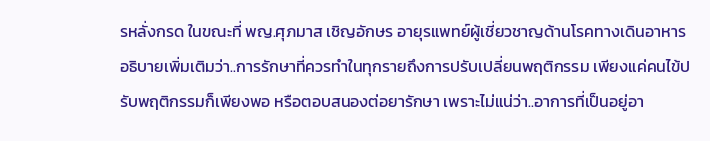รหลั่งกรด ในขณะที่ พญ.ศุภมาส เชิญอักษร อายุรแพทย์ผู้เชี่ยวชาญด้านโรคทางเดินอาหาร อธิบายเพิ่มเติมว่า..การรักษาที่ควรทำในทุกรายถึงการปรับเปลี่ยนพฤติกรรม เพียงแค่คนไข้ปรับพฤติกรรมก็เพียงพอ หรือตอบสนองต่อยารักษา เพราะไม่แน่ว่า..อาการที่เป็นอยู่อา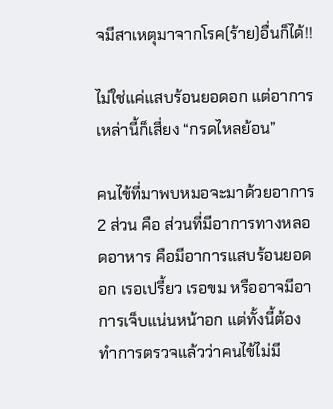จมีสาเหตุมาจากโรค(ร้าย)อื่นก็ได้!!

ไม่ใช่แค่แสบร้อนยอดอก แต่อาการเหล่านี้ก็เสี่ยง “กรดไหลย้อน”

คนไข้ที่มาพบหมอจะมาด้วยอาการ 2 ส่วน คือ ส่วนที่มีอาการทางหลอดอาหาร คือมีอาการแสบร้อนยอดอก เรอเปรี้ยว เรอขม หรืออาจมีอาการเจ็บแน่นหน้าอก แต่ทั้งนี้ต้องทำการตรวจแล้วว่าคนไข้ไม่มี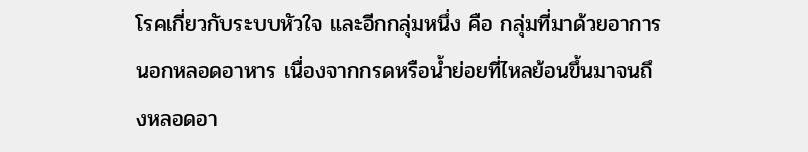โรคเกี่ยวกับระบบหัวใจ และอีกกลุ่มหนึ่ง คือ กลุ่มที่มาด้วยอาการนอกหลอดอาหาร เนื่องจากกรดหรือน้ำย่อยที่ไหลย้อนขึ้นมาจนถึงหลอดอา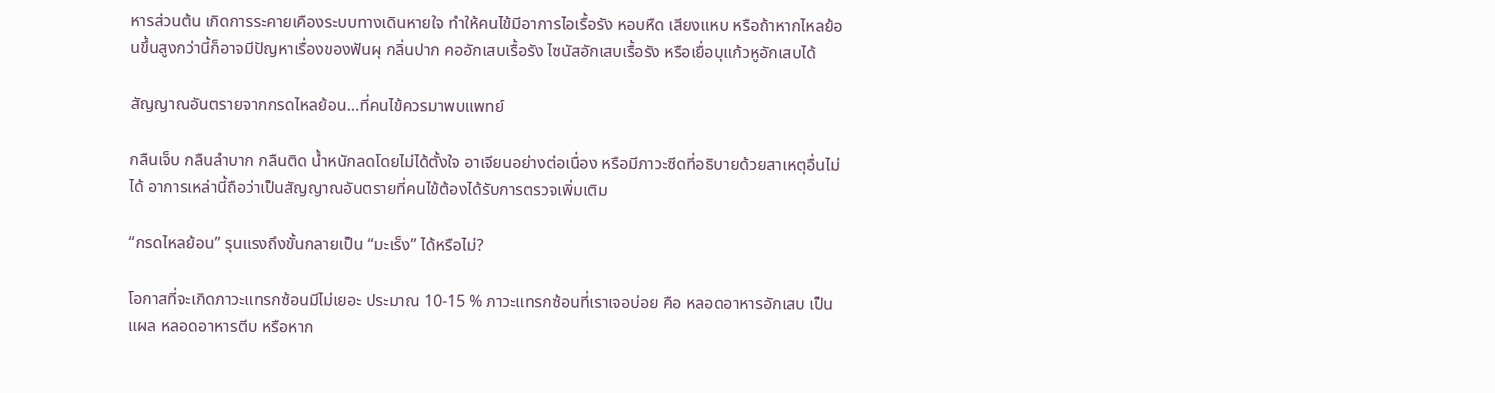หารส่วนต้น เกิดการระคายเคืองระบบทางเดินหายใจ ทำให้คนไข้มีอาการไอเรื้อรัง หอบหืด เสียงแหบ หรือถ้าหากไหลย้อนขึ้นสูงกว่านี้ก็อาจมีปัญหาเรื่องของฟันผุ กลิ่นปาก คออักเสบเรื้อรัง ไซนัสอักเสบเรื้อรัง หรือเยื่อบุแก้วหูอักเสบได้

สัญญาณอันตรายจากกรดไหลย้อน…ที่คนไข้ควรมาพบแพทย์

กลืนเจ็บ กลืนลำบาก กลืนติด น้ำหนักลดโดยไม่ได้ตั้งใจ อาเจียนอย่างต่อเนื่อง หรือมีภาวะซีดที่อธิบายด้วยสาเหตุอื่นไม่ได้ อาการเหล่านี้ถือว่าเป็นสัญญาณอันตรายที่คนไข้ต้องได้รับการตรวจเพิ่มเติม

“กรดไหลย้อน” รุนแรงถึงขั้นกลายเป็น “มะเร็ง” ได้หรือไม่?

โอกาสที่จะเกิดภาวะแทรกซ้อนมีไม่เยอะ ประมาณ 10-15 % ภาวะแทรกซ้อนที่เราเจอบ่อย คือ หลอดอาหารอักเสบ เป็นแผล หลอดอาหารตีบ หรือหาก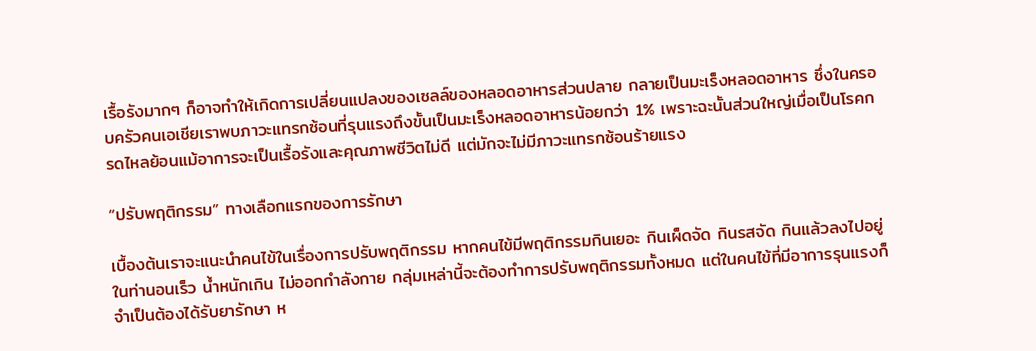เรื้อรังมากๆ ก็อาจทำให้เกิดการเปลี่ยนแปลงของเซลล์ของหลอดอาหารส่วนปลาย กลายเป็นมะเร็งหลอดอาหาร ซึ่งในครอบครัวคนเอเชียเราพบภาวะแทรกซ้อนที่รุนแรงถึงขั้นเป็นมะเร็งหลอดอาหารน้อยกว่า 1% เพราะฉะนั้นส่วนใหญ่เมื่อเป็นโรคกรดไหลย้อนแม้อาการจะเป็นเรื้อรังและคุณภาพชีวิตไม่ดี แต่มักจะไม่มีภาวะแทรกซ้อนร้ายแรง

“ปรับพฤติกรรม” ทางเลือกแรกของการรักษา

เบื้องต้นเราจะแนะนำคนไข้ในเรื่องการปรับพฤติกรรม หากคนไข้มีพฤติกรรมกินเยอะ กินเผ็ดจัด กินรสจัด กินแล้วลงไปอยู่ในท่านอนเร็ว น้ำหนักเกิน ไม่ออกกำลังกาย กลุ่มเหล่านี้จะต้องทำการปรับพฤติกรรมทั้งหมด แต่ในคนไข้ที่มีอาการรุนแรงก็จำเป็นต้องได้รับยารักษา ห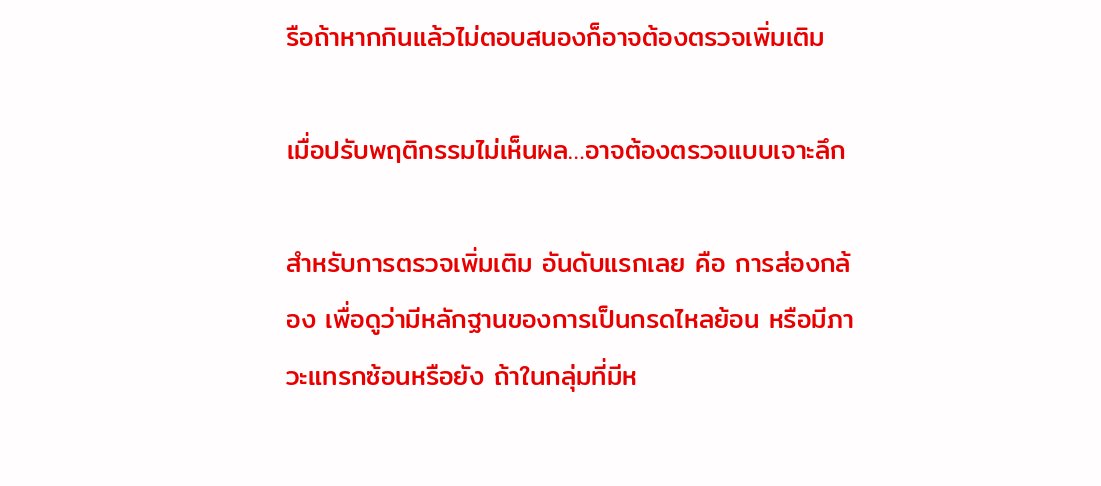รือถ้าหากกินแล้วไม่ตอบสนองก็อาจต้องตรวจเพิ่มเติม

เมื่อปรับพฤติกรรมไม่เห็นผล…อาจต้องตรวจแบบเจาะลึก

สำหรับการตรวจเพิ่มเติม อันดับแรกเลย คือ การส่องกล้อง เพื่อดูว่ามีหลักฐานของการเป็นกรดไหลย้อน หรือมีภาวะแทรกซ้อนหรือยัง ถ้าในกลุ่มที่มีห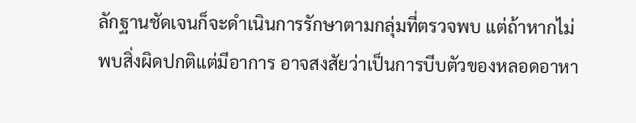ลักฐานชัดเจนก็จะดำเนินการรักษาตามกลุ่มที่ตรวจพบ แต่ถ้าหากไม่พบสิ่งผิดปกติแต่มีอาการ อาจสงสัยว่าเป็นการบีบตัวของหลอดอาหา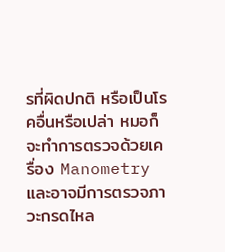รที่ผิดปกติ หรือเป็นโรคอื่นหรือเปล่า หมอก็จะทำการตรวจด้วยเครื่อง Manometry และอาจมีการตรวจภาวะกรดไหล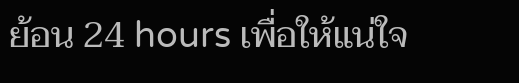ย้อน 24 hours เพื่อให้แน่ใจ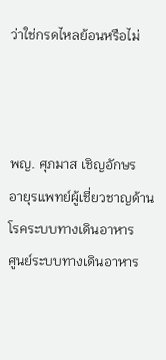ว่าใช่กรดไหลย้อนหรือไม่



พญ. ศุภมาส เชิญอักษร
อายุรแพทย์ผู้เชี่ยวชาญด้านโรคระบบทางเดินอาหาร
ศูนย์ระบบทางเดินอาหาร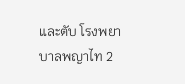และตับ โรงพยาบาลพญาไท 2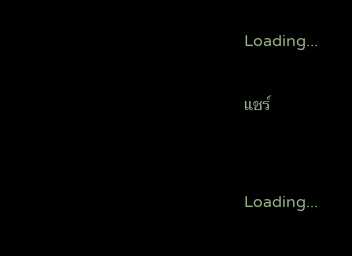Loading...

แชร์


Loading...